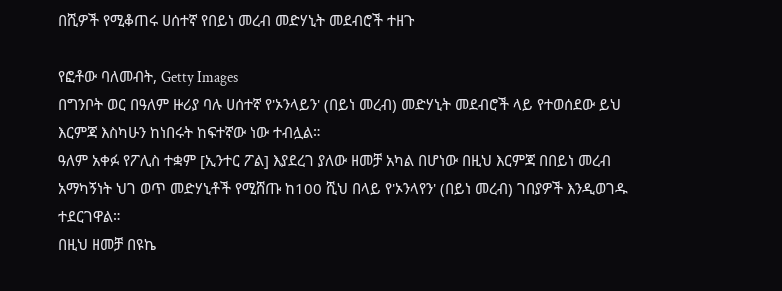በሺዎች የሚቆጠሩ ሀሰተኛ የበይነ መረብ መድሃኒት መደብሮች ተዘጉ

የፎቶው ባለመብት, Getty Images
በግንቦት ወር በዓለም ዙሪያ ባሉ ሀሰተኛ የ'ኦንላይን' (በይነ መረብ) መድሃኒት መደብሮች ላይ የተወሰደው ይህ እርምጃ እስካሁን ከነበሩት ከፍተኛው ነው ተብሏል።
ዓለም አቀፉ የፖሊስ ተቋም [ኢንተር ፖል] እያደረገ ያለው ዘመቻ አካል በሆነው በዚህ እርምጃ በበይነ መረብ አማካኝነት ህገ ወጥ መድሃኒቶች የሚሸጡ ከ100 ሺህ በላይ የ'ኦንላየን' (በይነ መረብ) ገበያዎች እንዲወገዱ ተደርገዋል።
በዚህ ዘመቻ በዩኬ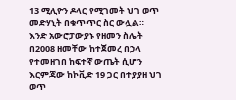13 ሚሊዮን ዶላር የሚገመት ህገ ወጥ መድሃኒት በቁጥጥር ስር ውሏል።
እንድ አውሮፓውያኑ የዘመን ስሌት በ2008 ዘመቸው ከተጀመረ በኃላ የተመዘገበ ከፍተኛ ውጤት ሲሆን እርምጃው ከኮቪድ 19 ጋር በተያያዘ ህገ ወጥ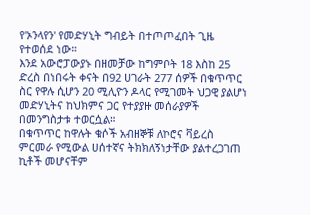የ'ኦንላየን' የመድሃኒት ግብይት በተጦጦፈበት ጊዜ የተወሰደ ነው።
እንደ አውሮፓውያኑ በዘመቻው ከግምቦት 18 እስከ 25 ድረስ በነበሩት ቀናት በ92 ሀገራት 277 ሰዎች በቁጥጥር ስር የዋሉ ሲሆን 20 ሚሊዮን ዶላር የሚገመት ህጋዊ ያልሆነ መድሃኒትና ከህክምና ጋር የተያያዙ መሰራያዎች በመንግስታቱ ተወርሷል።
በቁጥጥር ከዋሉት ቁሶች አብዘኞቹ ለኮሮና ቫይረስ ምርመራ የሚውል ሀሰተኛና ትክክለኝነታቸው ያልተረጋገጠ ኪቶች መሆናቸም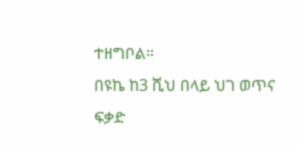ተዘግቦል።
በዩኬ ከ3 ሺህ በላይ ህገ ወጥና ፍቃድ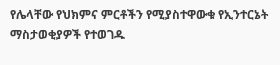የሌላቸው የህክምና ምርቶችን የሚያስተዋውቁ የኢንተርኔት ማስታወቂያዎች የተወገዱ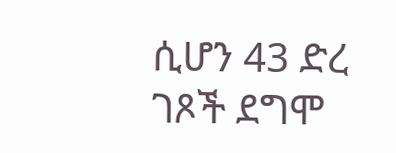ሲሆን 43 ድረ ገጾች ደግሞ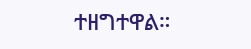ተዘግተዋል።